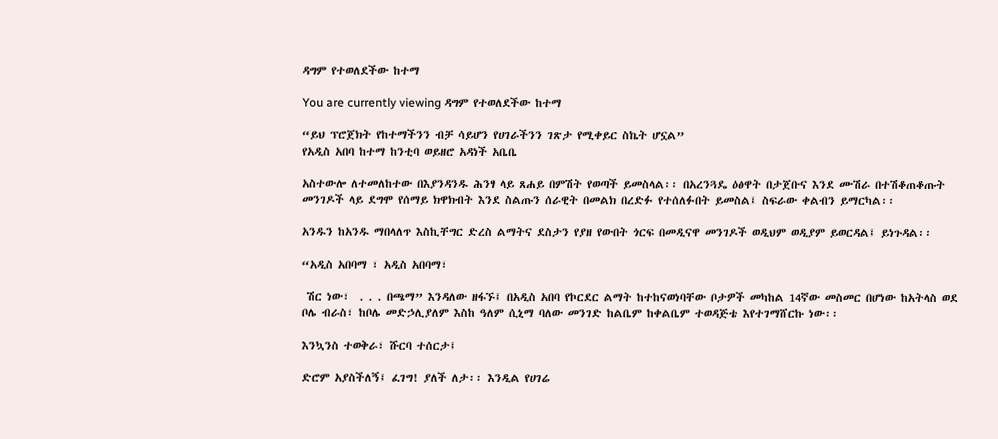ዳግም የተወለደችው ከተማ

You are currently viewing ዳግም የተወለደችው ከተማ

“ይህ ፕሮጀክት የከተማችንን ብቻ ሳይሆን የሀገራችንን ገጽታ የሚቀይር ስኬት ሆኗል”
የአዲስ አበባ ከተማ ከንቲባ ወይዘሮ አዳነች አቤቤ

አስተውሎ ለተመለከተው በእያንዳንዱ ሕንፃ ላይ ጸሐይ በምሽት የወጣች ይመስላል፡፡ በአረንጓዴ ዕፅዋት በታጀቡና እንደ ሙሽራ በተሽቆጠቆጡት መንገዶች ላይ ደግሞ የሰማይ ክዋክብት እንደ ስልጡን ሰራዊት በመልክ በረድፉ የተሰለፉበት ይመስል፤ ስፍራው ቀልብን ይማርካል፡፡

አንዱን ከአንዱ ማበላለጥ እስኪቸግር ድረስ ልማትና ደስታን የያዘ የውበት ጎርፍ በመዲናዋ መንገዶች ወዲህም ወዲያም ይወርዳል፤ ይነጉዳል፡፡

“አዲስ አበባማ ፣ አዲስ አበባማ፣

 ሽር ነው፣  . . . በጫማ” እንዳለው ዘፋኙ፤ በአዲስ አበባ የኮርደር ልማት ከተከናወነባቸው ቦታዎች መካከል 14ኛው መስመር በሆነው ከአትላስ ወደ ቦሌ ብራስ፣ ከቦሌ መድኃሊያለም እስከ ዓለም ሲኒማ ባለው መንገድ ከልቤም ከቀልቤም ተወዳጅቴ እየተገማሸርኩ ነው፡፡

እንኳንስ ተወቅራ፣ ሹርባ ተሰርታ፤

ድሮም አያስችለኝ፤ ፈገግ! ያለች ለታ፡፡ እንዲል የሀገሬ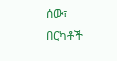ሰው፣ በርካቶች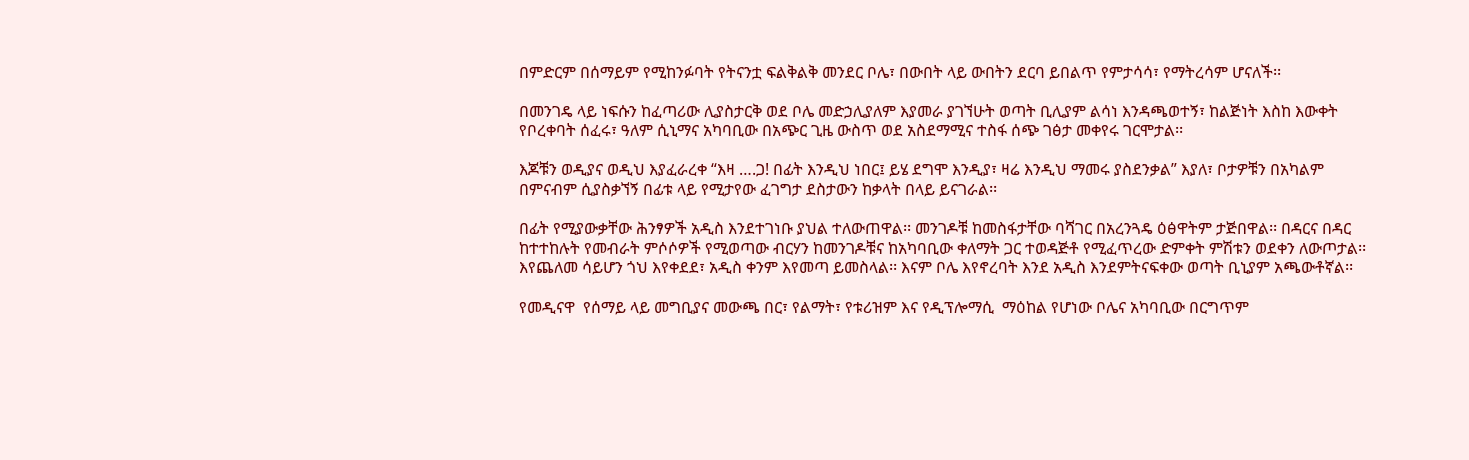በምድርም በሰማይም የሚከንፉባት የትናንቷ ፍልቅልቅ መንደር ቦሌ፣ በውበት ላይ ውበትን ደርባ ይበልጥ የምታሳሳ፣ የማትረሳም ሆናለች፡፡

በመንገዴ ላይ ነፍሱን ከፈጣሪው ሊያስታርቅ ወደ ቦሌ መድኃሊያለም እያመራ ያገኘሁት ወጣት ቢሊያም ልሳነ እንዳጫወተኝ፣ ከልጅነት እስከ እውቀት የቦረቀባት ሰፈሩ፣ ዓለም ሲኒማና አካባቢው በአጭር ጊዜ ውስጥ ወደ አስደማሚና ተስፋ ሰጭ ገፅታ መቀየሩ ገርሞታል፡፡

እጆቹን ወዲያና ወዲህ እያፈራረቀ “እዛ ….ጋ! በፊት እንዲህ ነበር፤ ይሄ ደግሞ እንዲያ፣ ዛሬ እንዲህ ማመሩ ያስደንቃል” እያለ፣ ቦታዎቹን በአካልም በምናብም ሲያስቃኘኝ በፊቱ ላይ የሚታየው ፈገግታ ደስታውን ከቃላት በላይ ይናገራል፡፡

በፊት የሚያውቃቸው ሕንፃዎች አዲስ እንደተገነቡ ያህል ተለውጠዋል፡፡ መንገዶቹ ከመስፋታቸው ባሻገር በአረንጓዴ ዕፅዋትም ታጅበዋል፡፡ በዳርና በዳር ከተተከሉት የመብራት ምሶሶዎች የሚወጣው ብርሃን ከመንገዶቹና ከአካባቢው ቀለማት ጋር ተወዳጅቶ የሚፈጥረው ድምቀት ምሽቱን ወደቀን ለውጦታል፡፡ እየጨለመ ሳይሆን ጎህ እየቀደደ፣ አዲስ ቀንም እየመጣ ይመስላል፡፡ እናም ቦሌ እየኖረባት እንደ አዲስ እንደምትናፍቀው ወጣት ቢኒያም አጫውቶኛል፡፡

የመዲናዋ  የሰማይ ላይ መግቢያና መውጫ በር፣ የልማት፣ የቱሪዝም እና የዲፕሎማሲ  ማዕከል የሆነው ቦሌና አካባቢው በርግጥም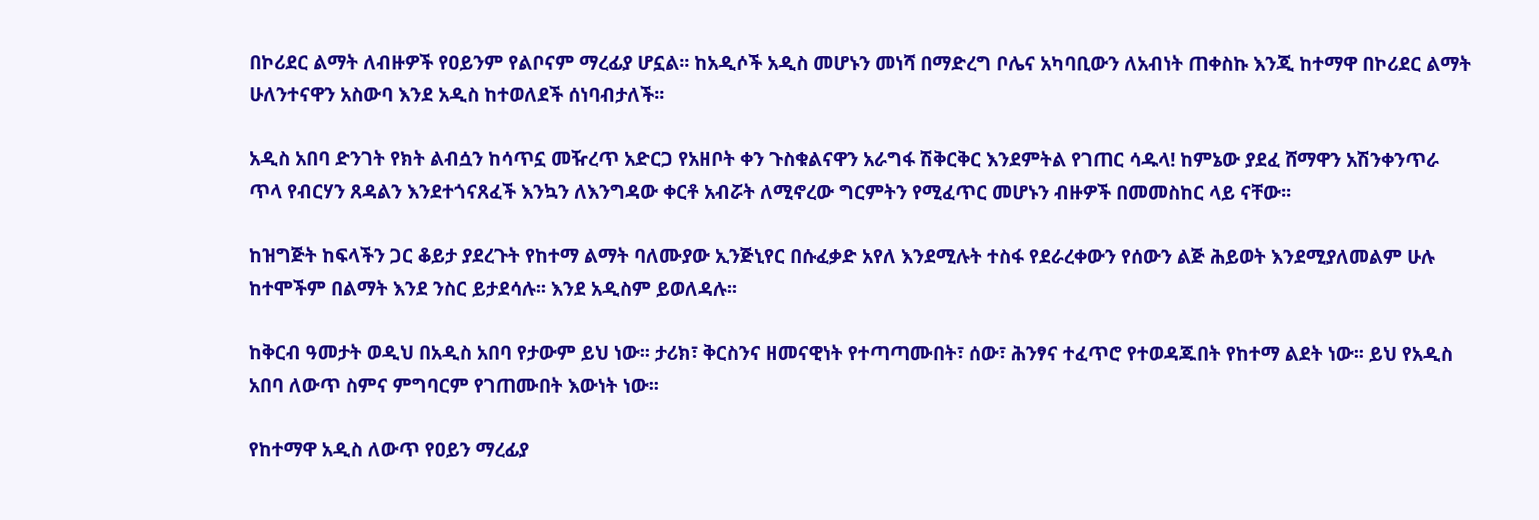በኮሪደር ልማት ለብዙዎች የዐይንም የልቦናም ማረፊያ ሆኗል፡፡ ከአዲሶች አዲስ መሆኑን መነሻ በማድረግ ቦሌና አካባቢውን ለአብነት ጠቀስኩ እንጂ ከተማዋ በኮሪደር ልማት ሁለንተናዋን አስውባ እንደ አዲስ ከተወለደች ሰነባብታለች፡፡

አዲስ አበባ ድንገት የክት ልብሷን ከሳጥኗ መዥረጥ አድርጋ የአዘቦት ቀን ጉስቁልናዋን አራግፋ ሽቅርቅር እንደምትል የገጠር ሳዱላ! ከምኔው ያደፈ ሸማዋን አሽንቀንጥራ ጥላ የብርሃን ጸዳልን እንደተጎናጸፈች እንኳን ለእንግዳው ቀርቶ አብሯት ለሚኖረው ግርምትን የሚፈጥር መሆኑን ብዙዎች በመመስከር ላይ ናቸው፡፡

ከዝግጅት ከፍላችን ጋር ቆይታ ያደረጉት የከተማ ልማት ባለሙያው ኢንጅኒየር በሱፈቃድ አየለ እንደሚሉት ተስፋ የደራረቀውን የሰውን ልጅ ሕይወት እንደሚያለመልም ሁሉ ከተሞችም በልማት እንደ ንስር ይታደሳሉ፡፡ እንደ አዲስም ይወለዳሉ፡፡

ከቅርብ ዓመታት ወዲህ በአዲስ አበባ የታውም ይህ ነው፡፡ ታሪክ፣ ቅርስንና ዘመናዊነት የተጣጣሙበት፣ ሰው፣ ሕንፃና ተፈጥሮ የተወዳጁበት የከተማ ልደት ነው፡፡ ይህ የአዲስ አበባ ለውጥ ስምና ምግባርም የገጠሙበት እውነት ነው፡፡

የከተማዋ አዲስ ለውጥ የዐይን ማረፊያ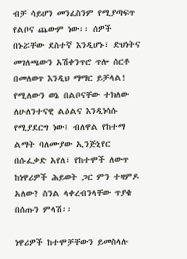ብቻ ሳይሆን መንፈስንም የሚያጣፍጥ የልቦና ጨውም ነው፡፡ ሰዎች በኑሯቸው ደስተኛ እንዲሆኑ፣ ድህነትና መገለጫውን አሽቀንጥሮ ጥሎ ሰርቶ በመለወጥ እንዲህ ማማር ይቻላል! የሚለውን ወኔ በልቦናቸው ተክለው ለሁለንተናዊ ልዕልና እንዲነሳሱ የሚያደርግ ነው፤ ብለዋል የከተማ ልማት ባለሙያው ኢንጅኒየር በሱፈቃድ አየለ፣ የከተሞች ለውጥ ከነዋሪዎች ሕይወት ጋር ምን ተዛምዶ አለው? ስንል ላቀረብንላቸው ጥያቄ በሰጡን ምላሽ፡፡

ነዋሪዎች ከተሞቻቸውን ይመስላሉ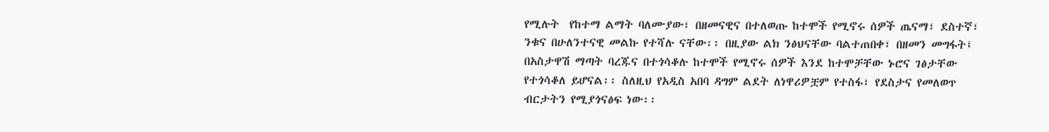የሚሉት  የከተማ ልማት ባለሙያው፣ በዘመናዊና በተለወጡ ከተሞች የሚኖሩ ሰዎች ጤናማ፣ ደስተኛ፣ ንቁና በሁለንተናዊ መልኩ የተሻሉ ናቸው፡፡ በዚያው ልክ ንፅህናቸው ባልተጠበቀ፣ በዘመን መግፋት፤ በአስታዋሽ ማጣት ባረጁና በተጎሳቆሉ ከተሞች የሚኖሩ ሰዎች እንደ ከተሞቻቸው ኑሮና ገፅታቸው የተጎሳቆለ ይሆናል፡፡ ስለዚህ የአዲስ አበባ ዳግም ልደት ለነዋሪዎቿም የተስፋ፣ የደስታና የመለወጥ ብርታትን የሚያጎናፅፍ ነው፡፡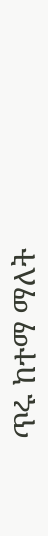ጥሩ ከተማ ማለት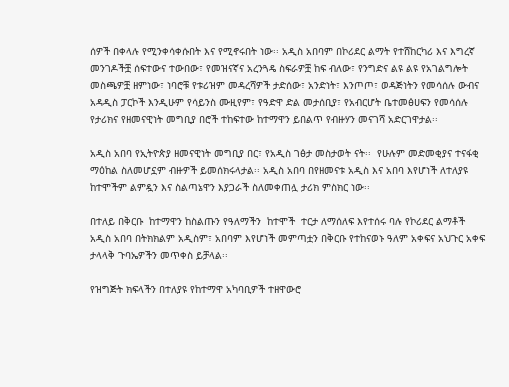ሰዎች በቀላሉ የሚንቀሳቀሱበት እና የሚኖሩበት ነው፡፡ አዲስ አበባም በኮሪደር ልማት የተሸከርካሪ እና እግረኛ መንገዶችቿ ሰፍተውና ተውበው፣ የመዝናኛና አረንጓዴ ስፍራዎቿ ከፍ ብለው፣ የንግድና ልዩ ልዩ የአገልግሎት መስጫዎቿ ዘምነው፣ ነባሮቹ የቱሪዝም መዳረሻዎች ታድሰው፣ አንድነት፣ እንጦጦ፣ ወዳጅነትን የመሳሰሉ ውብና አዳዲስ ፓርኮች እንዲሁም የሳይንስ ሙዚየም፣ የዓድዋ ድል መታሰቢያ፣ የአብርሆት ቤተመፅሀፍን የመሳሰሉ የታሪክና የዘመናዊነት መግቢያ በሮች ተከፍተው ከተማዋን ይበልጥ የብዙሃን መናገሻ አድርገዋታል፡፡

አዲስ አበባ የኢትዮጵያ ዘመናዊነት መግቢያ በር፣ የአዲስ ገፅታ መስታወት ናት፡፡  የሁሉም መድመቂያና ተናፋቂ ማዕከል ስለመሆኗም ብዙዎች ይመሰክሩላታል፡፡ አዲስ አበባ በየዘመናቱ አዲስ እና አበባ እየሆነች ለተለያዩ ከተሞችም ልምዷን እና ስልጣኔዋን እያጋራች ስለመቀጠሏ ታሪክ ምስክር ነው፡፡

በተለይ በቅርቡ  ከተማዋን ከስልጡን የዓለማችን  ከተሞች  ተርታ ለማሰለፍ እየተሰሩ ባሉ የኮሪደር ልማቶች አዲስ አበባ በትክክልም አዲስም፣ አበባም እየሆነች መምጣቷን በቅርቡ የተከናወኑ ዓለም አቀፍና አህጉር አቀፍ ታላላቅ ጉባኤዎችን መጥቀስ ይቻላል፡፡

የዝግጅት ክፍላችን በተለያዩ የከተማዋ አካባቢዎች ተዘዋውሮ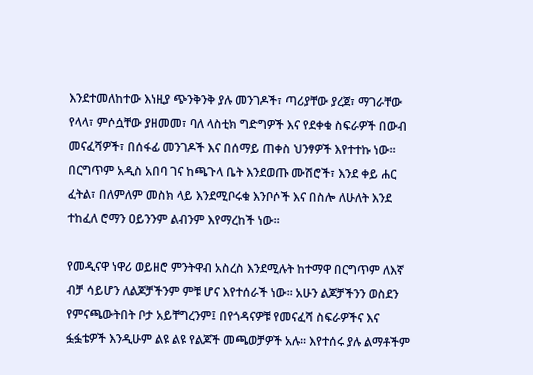እንደተመለከተው እነዚያ ጭንቅንቅ ያሉ መንገዶች፣ ጣሪያቸው ያረጀ፣ ማገራቸው የላላ፣ ምሶሷቸው ያዘመመ፣ ባለ ላስቲክ ግድግዎች እና የደቀቁ ስፍራዎች በውብ መናፈሻዎች፣ በሰፋፊ መንገዶች እና በሰማይ ጠቀስ ህንፃዎች እየተተኩ ነው፡፡ በርግጥም አዲስ አበባ ገና ከጫጉላ ቤት እንደወጡ ሙሽሮች፣ እንደ ቀይ ሐር ፈትል፣ በለምለም መስክ ላይ እንደሚቦሩቁ እንቦሶች እና በስሎ ለሁለት እንደ ተከፈለ ሮማን ዐይንንም ልብንም እየማረከች ነው፡፡

የመዲናዋ ነዋሪ ወይዘሮ ምንትዋብ አስረስ እንደሚሉት ከተማዋ በርግጥም ለእኛ ብቻ ሳይሆን ለልጆቻችንም ምቹ ሆና እየተሰራች ነው፡፡ አሁን ልጆቻችንን ወስደን የምናጫውትበት ቦታ አይቸግረንም፤ በየጎዳናዎቹ የመናፈሻ ስፍራዎችና እና ፏፏቴዎች እንዲሁም ልዩ ልዩ የልጆች መጫወቻዎች አሉ፡፡ እየተሰሩ ያሉ ልማቶችም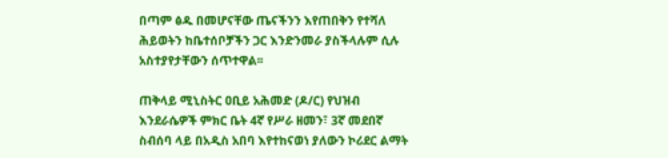በጣም ፅዱ በመሆናቸው ጤናችንን እየጠበቅን የተሻለ ሕይወትን ከቤተሰቦቻችን ጋር እንድንመራ ያስችላሉም ሲሉ አስተያየታቸውን ሰጥተዋል፡፡

ጠቅላይ ሚኒስትር ዐቢይ አሕመድ (ዶ/ር) የህዝብ እንደራሴዎች ምክር ቤት 4ኛ የሥራ ዘመን፣ 3ኛ መደበኛ ስብሰባ ላይ በአዲስ አበባ እየተከናወነ ያለውን ኮሪደር ልማት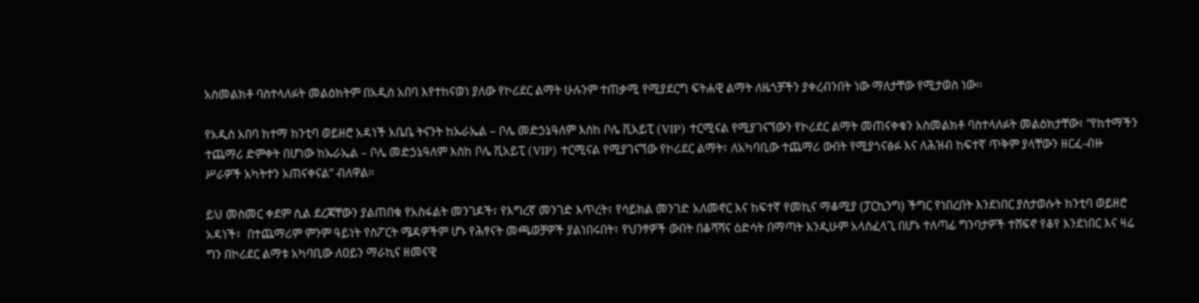አስመልክቶ ባስተላለፉት መልዕክትም በአዲስ አበባ እየተከናወነ ያለው የኮሪደር ልማት ሁሉንም ተጠቃሚ የሚያደርግ ፍትሐዊ ልማት ለዜጎቻችን ያቀረብንበት ነው ማለታቸው የሚታወስ ነው፡፡

የአዲስ አበባ ከተማ ከንቲባ ወይዘሮ አዳነች አቤቤ ትናንት ከኡራኤል – ቦሌ መድኃኔዓለም እስከ ቦሌ ቪአይፒ (VIP) ተርሚናል የሚያገናኘውን የኮሪደር ልማት መጠናቀቁን አስመልክቶ ባስተላለፉት መልዕክታቸው፣ “የከተማችን ተጨማሪ ድምቀት በሆነው ከኡራኤል – ቦሌ መድኃኔዓለም እስከ ቦሌ ቪአይፒ (VIP) ተርሚናል የሚያገናኘው የኮሪደር ልማት፣ ለአካባቢው ተጨማሪ ውበት የሚያጎናፅፉ እና ለሕዝብ ከፍተኛ ጥቅም ያላቸውን ዘርፈ-ብዙ ሥራዎች አካትተን አጠናቀናል” ብለዋል፡፡

ይህ መስመር ቀደም ሲል ደረጃቸውን ያልጠበቁ የአስፋልት መንገዶች፣ የእግረኛ መንገድ እጥረት፣ የሳይክል መንገድ አለመኖር እና ከፍተኛ የመኪና ማቆሚያ (ፓርኪንግ) ችግር የነበረበት እንደነበር ያስታወሱት ከንቲባ ወይዘሮ አዳነች፣  በተጨማሪም ምንም ዓይነት የስፖርት ሜዳዎችም ሆኑ የሕፃናት መጫወቻዎች ያልነበሩበት፣ የህንፃዎች ውበት በቆሻሻና ዕድሳት በማጣት እንዲሁም አላስፈላጊ በሆኑ ተለጣፊ ግንባታዎች ተሸፍኖ የቆየ እንደነበር እና ዛሬ ግን በኮሪደር ልማቱ አካባቢው ለዐይን ማራኪና ዘመናዊ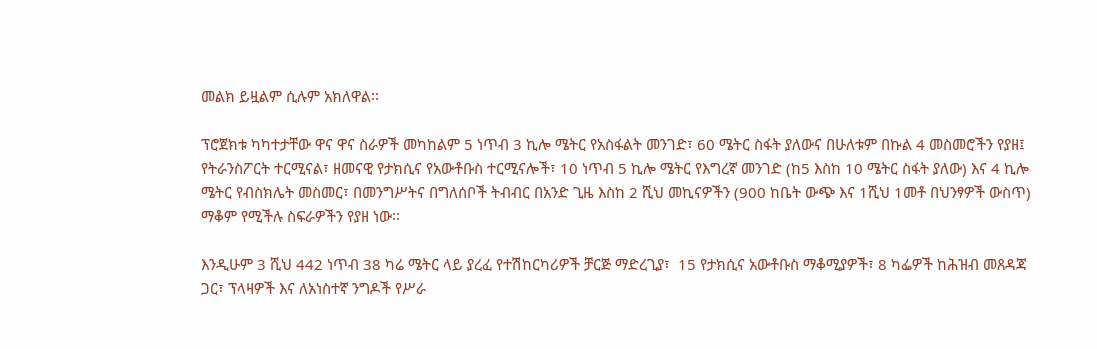መልክ ይዟልም ሲሉም አክለዋል፡፡

ፕሮጀክቱ ካካተታቸው ዋና ዋና ስራዎች መካከልም 5 ነጥብ 3 ኪሎ ሜትር የአስፋልት መንገድ፣ 60 ሜትር ስፋት ያለውና በሁለቱም በኩል 4 መስመሮችን የያዘ፤ የትራንስፖርት ተርሚናል፣ ዘመናዊ የታክሲና የአውቶቡስ ተርሚናሎች፣ 10 ነጥብ 5 ኪሎ ሜትር የእግረኛ መንገድ (ከ5 እስከ 10 ሜትር ስፋት ያለው) እና 4 ኪሎ ሜትር የብስክሌት መስመር፣ በመንግሥትና በግለሰቦች ትብብር በአንድ ጊዜ እስከ 2 ሺህ መኪናዎችን (900 ከቤት ውጭ እና 1ሺህ 1መቶ በህንፃዎች ውስጥ) ማቆም የሚችሉ ስፍራዎችን የያዘ ነው፡፡

እንዲሁም 3 ሺህ 442 ነጥብ 38 ካሬ ሜትር ላይ ያረፈ የተሽከርካሪዎች ቻርጅ ማድረጊያ፣  15 የታክሲና አውቶቡስ ማቆሚያዎች፣ 8 ካፌዎች ከሕዝብ መጸዳጃ ጋር፣ ፕላዛዎች እና ለአነስተኛ ንግዶች የሥራ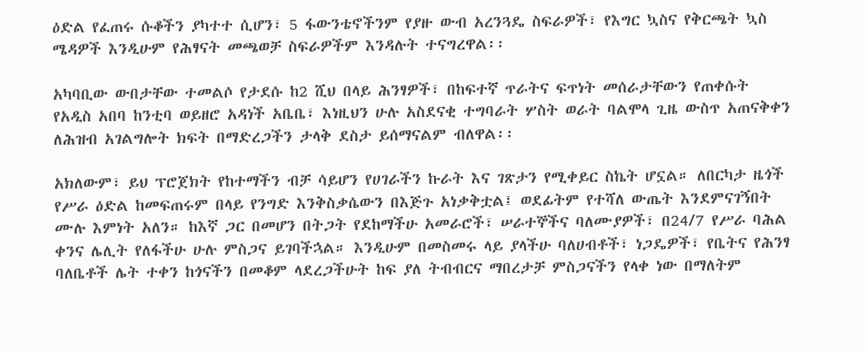ዕድል የፈጠሩ ሱቆችን ያካተተ ሲሆን፣ 5 ፋውንቴኖችንም የያዙ ውብ አረንጓዴ ስፍራዎች፣ የእግር ኳስና የቅርጫት ኳስ ሜዳዎች እንዲሁም የሕፃናት መጫወቻ ስፍራዎችም እንዳሉት ተናግረዋል፡፡

አካባቢው ውበታቸው ተመልሶ የታደሱ ከ2 ሺህ በላይ ሕንፃዎች፣ በከፍተኛ ጥራትና ፍጥነት መሰራታቸውን የጠቀሱት የአዲስ አበባ ከንቲባ ወይዘሮ አዳነች አቤቤ፣ እነዚህን ሁሉ አስደናቂ ተግባራት ሦስት ወራት ባልሞላ ጊዜ ውስጥ አጠናቅቀን ለሕዝብ አገልግሎት ክፍት በማድረጋችን ታላቅ ደስታ ይሰማናልም ብለዋል፡፡

አክለውም፣ ይህ ፕሮጀክት የከተማችን ብቻ ሳይሆን የሀገራችን ኩራት እና ገጽታን የሚቀይር ስኬት ሆኗል። ለበርካታ ዜጎች የሥራ ዕድል ከመፍጠሩም በላይ የንግድ እንቅስቃሴውን በእጅጉ አነቃቅቷል፤ ወደፊትም የተሻለ ውጤት እንደምናገኝበት ሙሉ እምነት አለን። ከእኛ ጋር በመሆን በትጋት የደከማችሁ አመራሮች፣ ሠራተኞችና ባለሙያዎች፣ በ24/7 የሥራ ባሕል ቀንና ሌሊት የለፋችሁ ሁሉ ምስጋና ይገባችኋል። እንዲሁም በመስመሩ ላይ ያላችሁ ባለሀብቶች፣ ነጋዴዎች፣ የቤትና የሕንፃ ባለቤቶች ሌት ተቀን ከጎናችን በመቆም ላደረጋችሁት ከፍ ያለ ትብብርና ማበረታቻ ምስጋናችን የላቀ ነው በማለትም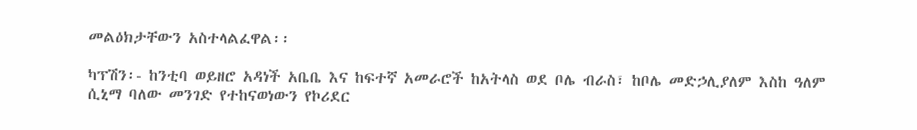መልዕክታቸውን አስተላልፈዋል፡፡

ካፕሽን፡- ከንቲባ ወይዘሮ አዳነች አቤቤ እና ከፍተኛ አመራሮች ከአትላስ ወደ ቦሌ ብራስ፣ ከቦሌ መድኃሊያለም እስከ ዓለም ሲኒማ ባለው መንገድ የተከናወነውን የኮሪደር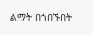ልማት በጎበኙበት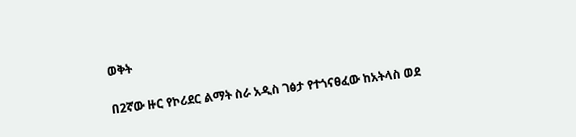ወቅት

በ2ኛው ዙር የኮሪደር ልማት ስራ አዲስ ገፅታ የተጎናፀፈው ከአትላስ ወደ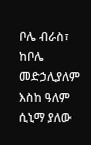ቦሌ ብራስ፣ ከቦሌ መድኃሊያለም እስከ ዓለም ሲኒማ ያለው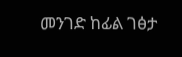መንገድ ከፊል ገፅታ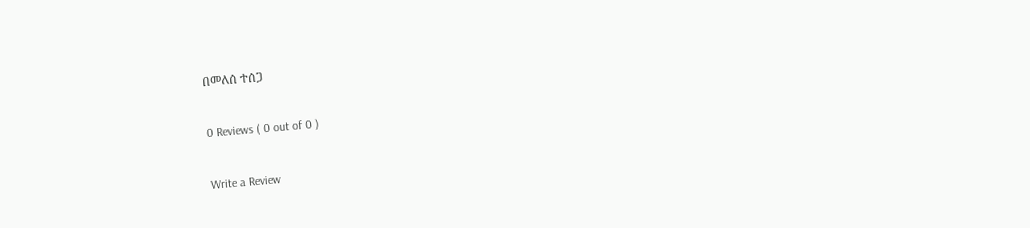በመለሰ ተሰጋ

0 Reviews ( 0 out of 0 )

Write a Review